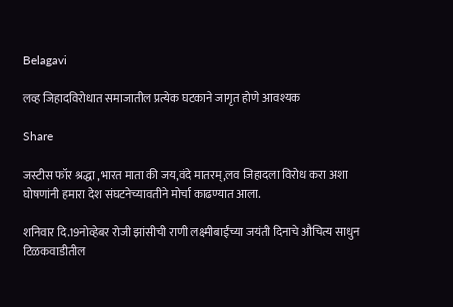Belagavi

लव्ह जिहादविरोधात समाजातील प्रत्येक घटकाने जागृत होणे आवश्यक

Share

जस्टीस फॉर श्रद्धा ,भारत माता की जय,वंदे मातरम्,लव जिहादला विरोध करा अशा घोषणांनी हमारा देश संघटनेच्यावतीने मोर्चा काढण्यात आला.

शनिवार दि.19नोव्हेबर रोजी झांसीची राणी लक्ष्मीबाईंच्या जयंती दिनाचे औचित्य साधुन टिळकवाडीतील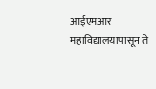आईएमआर महाविद्यालयापासून ते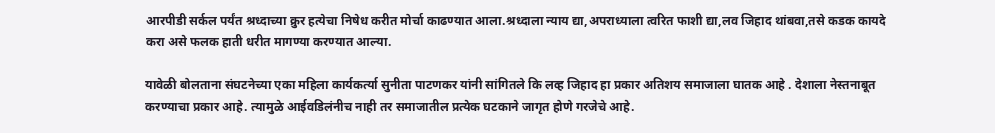आरपीडी सर्कल पर्यंत श्रध्दाच्या क्रुर हत्येचा निषेध करीत मोर्चा काढण्यात आला.श्रध्दाला न्याय द्या,अपराध्याला त्वरित फाशी द्या,लव जिहाद थांबवा,तसे कडक कायदे करा असे फलक हाती धरीत मागण्या करण्यात आल्या.

यावेळी बोलताना संघटनेच्या एका महिला कार्यकर्त्या सुनीता पाटणकर यांनी सांगितले कि लव्ह जिहाद हा प्रकार अतिशय समाजाला घातक आहे . देशाला नेस्तनाबूत करण्याचा प्रकार आहे. त्यामुळे आईवडिलंनीच नाही तर समाजातील प्रत्येक घटकाने जागृत होणे गरजेचे आहे.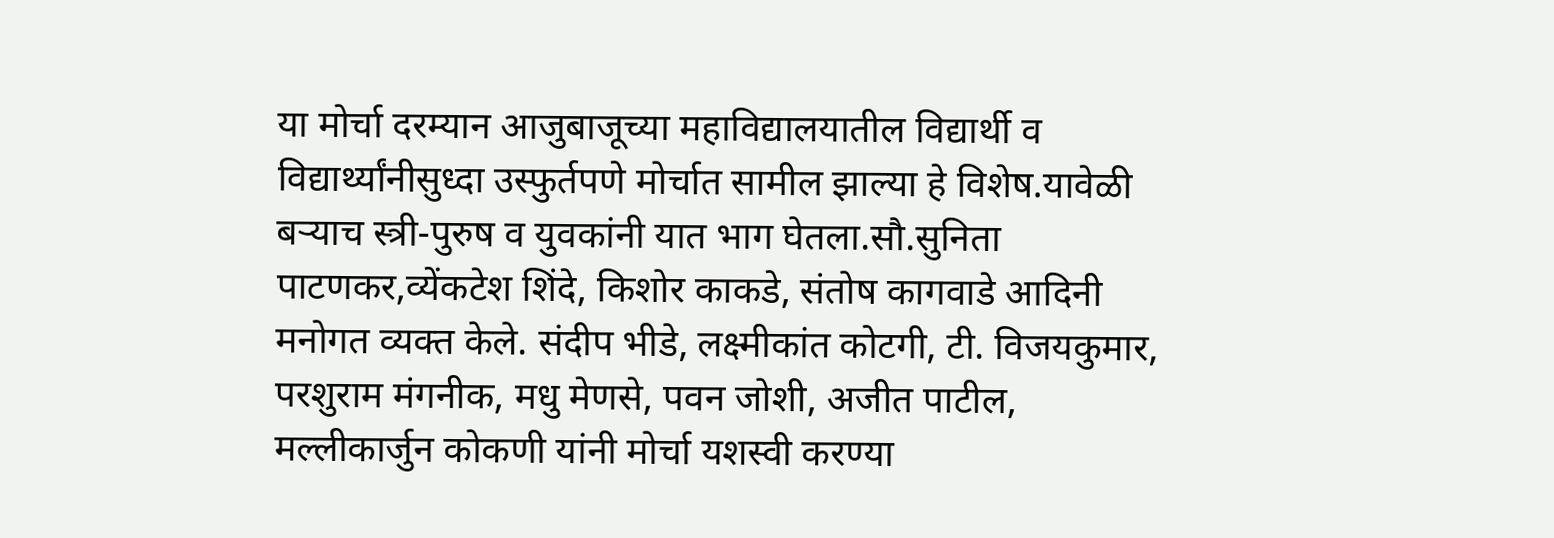या मोर्चा दरम्यान आजुबाजूच्या महाविद्यालयातील विद्यार्थी व विद्यार्थ्यांनीसुध्दा उस्फुर्तपणे मोर्चात सामील झाल्या हे विशेष.यावेळी बऱ्याच स्त्री-पुरुष व युवकांनी यात भाग घेतला.सौ.सुनिता पाटणकर,व्येंकटेश शिंदे, किशोर काकडे, संतोष कागवाडे आदिनी मनोगत व्यक्त केले. संदीप भीडे, लक्ष्मीकांत कोटगी, टी. विजयकुमार, परशुराम मंगनीक, मधु मेणसे, पवन जोशी, अजीत पाटील, मल्लीकार्जुन कोकणी यांनी मोर्चा यशस्वी करण्या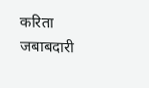करिता जबाबदारी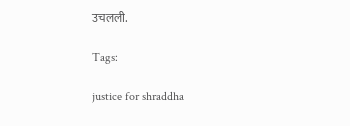उचलली.

Tags:

justice for shraddha